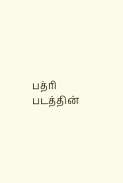பத்ரி படத்தின்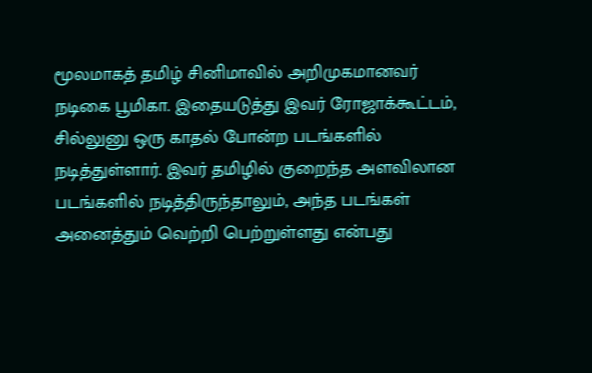மூலமாகத் தமிழ் சினிமாவில் அறிமுகமானவர் நடிகை பூமிகா. இதையடுத்து இவர் ரோஜாக்கூட்டம், சில்லுனு ஒரு காதல் போன்ற படங்களில் நடித்துள்ளார். இவர் தமிழில் குறைந்த அளவிலான படங்களில் நடித்திருந்தாலும், அந்த படங்கள் அனைத்தும் வெற்றி பெற்றுள்ளது என்பது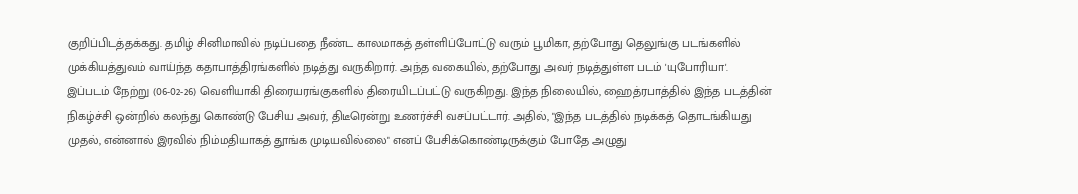குறிப்பிடத்தக்கது. தமிழ் சினிமாவில் நடிப்பதை நீண்ட காலமாகத் தள்ளிப்போட்டு வரும் பூமிகா, தற்போது தெலுங்கு படங்களில் முக்கியத்துவம் வாய்ந்த கதாபாத்திரங்களில் நடித்து வருகிறார். அந்த வகையில், தற்போது அவர் நடித்துள்ள படம் 'யுபோரியா'.
இப்படம் நேற்று (06-02-26) வெளியாகி திரையரங்குகளில் திரையிடப்பட்டு வருகிறது. இந்த நிலையில், ஹைத்ரபாத்தில் இந்த படத்தின் நிகழ்ச்சி ஒன்றில் கலந்து கொண்டு பேசிய அவர், திடீரென்று உணர்ச்சி வசப்பட்டார். அதில், "இந்த படத்தில் நடிக்கத் தொடங்கியது முதல், என்னால் இரவில் நிம்மதியாகத் தூங்க முடியவில்லை" எனப் பேசிக்கொண்டிருக்கும் போதே அழுது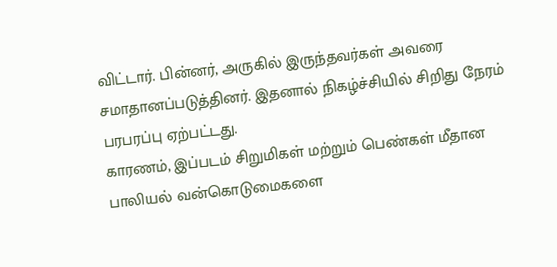விட்டார். பின்னர், அருகில் இருந்தவர்கள் அவரை சமாதானப்படுத்தினர். இதனால் நிகழ்ச்சியில் சிறிது நேரம் பரபரப்பு ஏற்பட்டது.
காரணம், இப்படம் சிறுமிகள் மற்றும் பெண்கள் மீதான பாலியல் வன்கொடுமைகளை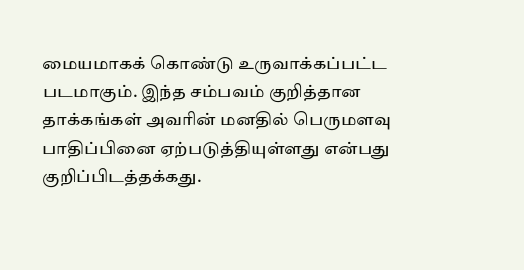மையமாகக் கொண்டு உருவாக்கப்பட்ட படமாகும். இந்த சம்பவம் குறித்தான தாக்கங்கள் அவரின் மனதில் பெருமளவு பாதிப்பினை ஏற்படுத்தியுள்ளது என்பது குறிப்பிடத்தக்கது.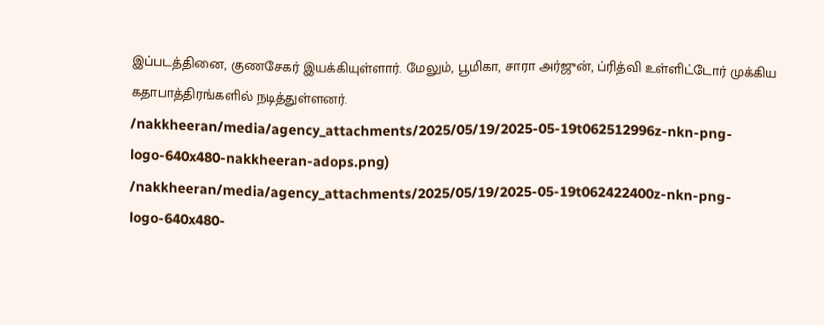இப்படத்தினை, குணசேகர் இயக்கியுள்ளார். மேலும், பூமிகா, சாரா அர்ஜுன், ப்ரித்வி உள்ளிட்டோர் முக்கிய கதாபாத்திரங்களில் நடித்துள்ளனர்.
/nakkheeran/media/agency_attachments/2025/05/19/2025-05-19t062512996z-nkn-png-logo-640x480-nakkheeran-adops.png)
/nakkheeran/media/agency_attachments/2025/05/19/2025-05-19t062422400z-nkn-png-logo-640x480-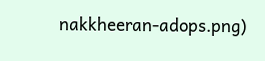nakkheeran-adops.png)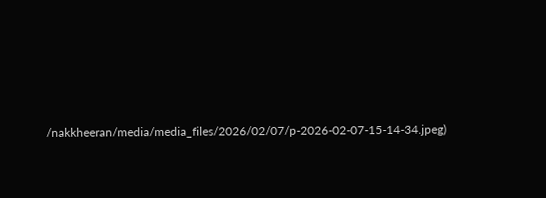/nakkheeran/media/media_files/2026/02/07/p-2026-02-07-15-14-34.jpeg)